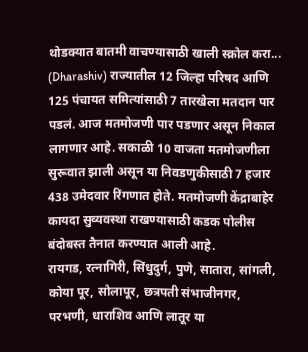थोडक्यात बातमी वाचण्यासाठी खाली स्क्रोल करा...
(Dharashiv) राज्यातील 12 जिल्हा परिषद आणि 125 पंचायत समित्यांसाठी 7 तारखेला मतदान पार पडलं. आज मतमोजणी पार पडणार असून निकाल लागणार आहे. सकाळी 10 वाजता मतमोजणीला सुरूवात झाली असून या निवडणुकीसाठी 7 हजार 438 उमेदवार रिंगणात होते. मतमोजणी केंद्राबाहेर कायदा सुव्यवस्था राखण्यासाठी कडक पोलीस बंदोबस्त तैनात करण्यात आली आहे.
रायगड, रत्नागिरी, सिंधुदुर्ग, पुणे, सातारा, सांगली, कोया पूर, सोलापूर, छत्रपती संभाजीनगर, परभणी, धाराशिव आणि लातूर या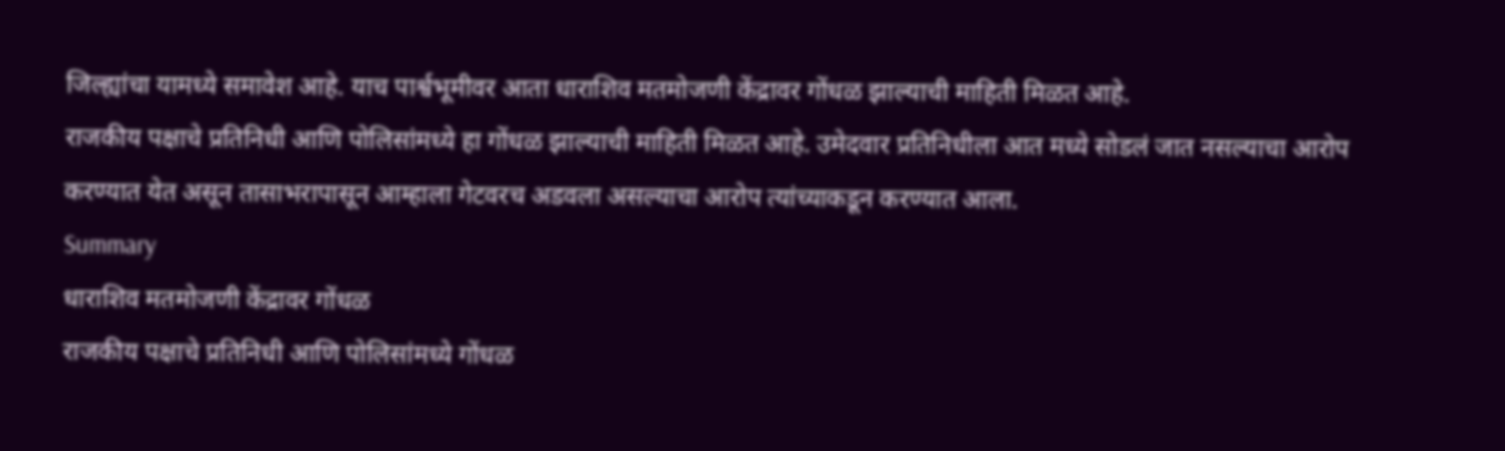जिल्ह्यांचा यामध्ये समावेश आहे. याच पार्श्वभूमीवर आता धाराशिव मतमोजणी केंद्रावर गोंधळ झाल्याची माहिती मिळत आहे.
राजकीय पक्षाचे प्रतिनिधी आणि पोलिसांमध्ये हा गोंधळ झाल्याची माहिती मिळत आहे. उमेदवार प्रतिनिधीला आत मध्ये सोडलं जात नसल्याचा आरोप करण्यात येत असून तासाभरापासून आम्हाला गेटवरच अडवला असल्याचा आरोप त्यांच्याकडून करण्यात आला.
Summary
धाराशिव मतमोजणी केंद्रावर गोंधळ
राजकीय पक्षाचे प्रतिनिधी आणि पोलिसांमध्ये गोंधळ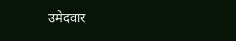उमेदवार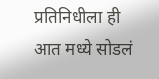प्रतिनिधीला ही आत मध्ये सोडलं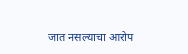जात नसल्याचा आरोप